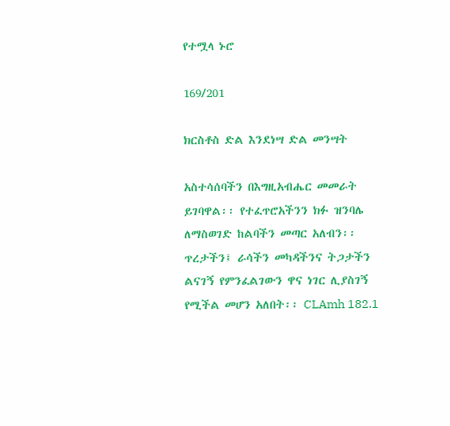የተሟላ ኑሮ

169/201

ክርስቶስ ድል እንደነሣ ድል መንሣት

አስተሳሰባችን በእግዚአብሔር መመራት ይገባዋል፡፡ የተፈጥሮአችንን ክፉ ዝንባሌ ለማስወገድ ከልባችን መጣር አለብን፡፡ ጥረታችን፤ ራሳችን መካዳችንና ትጋታችን ልናገኝ የምንፈልገውን ዋና ነገር ሊያስገኝ የሚችል መሆን አለበት፡፡ CLAmh 182.1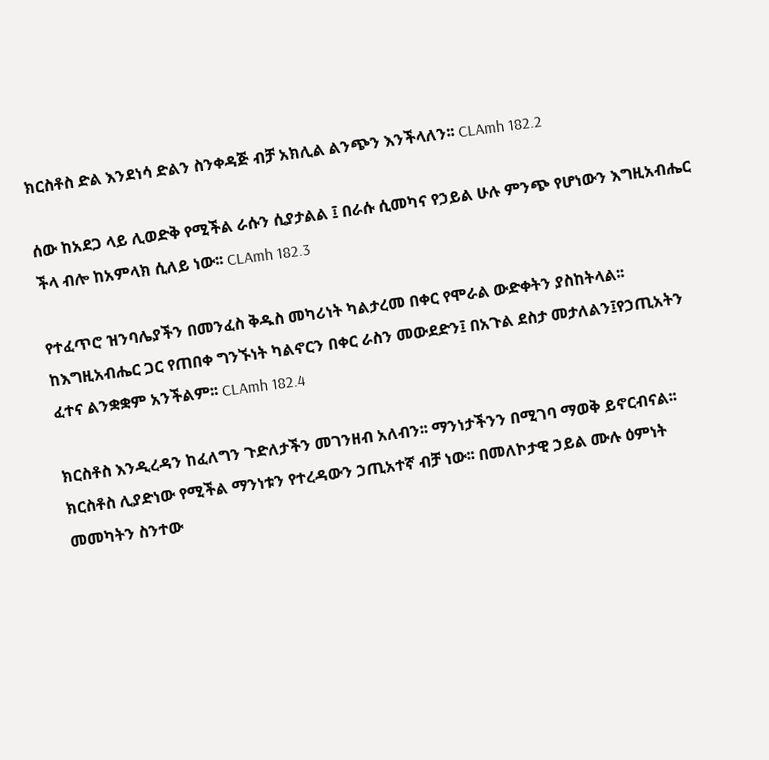ክርስቶስ ድል እንደነሳ ድልን ስንቀዳጅ ብቻ አክሊል ልንጭን እንችላለን፡፡ CLAmh 182.2

ሰው ከአደጋ ላይ ሊወድቅ የሚችል ራሱን ሲያታልል ፤ በራሱ ሲመካና የኃይል ሁሉ ምንጭ የሆነውን እግዚአብሔር ችላ ብሎ ከአምላክ ሲለይ ነው፡፡ CLAmh 182.3

የተፈጥሮ ዝንባሌያችን በመንፈስ ቅዱስ መካሪነት ካልታረመ በቀር የሞራል ውድቀትን ያስከትላል፡፡ ከእግዚአብሔር ጋር የጠበቀ ግንኙነት ካልኖርን በቀር ራስን መውደድን፤ በአጉል ደስታ መታለልን፤የኃጢአትን ፈተና ልንቋቋም አንችልም፡፡ CLAmh 182.4

ክርስቶስ እንዲረዳን ከፈለግን ጉድለታችን መገንዘብ አለብን፡፡ ማንነታችንን በሚገባ ማወቅ ይኖርብናል፡፡ ክርስቶስ ሊያድነው የሚችል ማንነቱን የተረዳውን ኃጢአተኛ ብቻ ነው፡፡ በመለኮታዊ ኃይል ሙሉ ዕምነት መመካትን ስንተው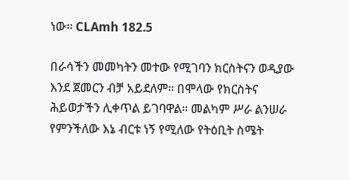ነው፡፡ CLAmh 182.5

በራሳችን መመካትን መተው የሚገባን ክርስትናን ወዲያው እንደ ጀመርን ብቻ አይደለም፡፡ በሞላው የክርስትና ሕይወታችን ሊቀጥል ይገባዋል፡፡ መልካም ሥራ ልንሠራ የምንችለው እኔ ብርቱ ነኝ የሚለው የትዕቢት ስሜት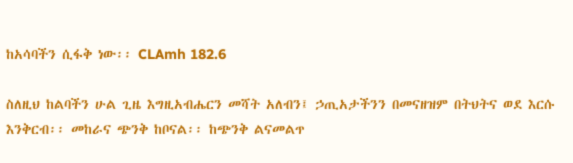ከአሳባችን ሲፋቅ ነው፡፡ CLAmh 182.6

ስለዚህ ከልባችን ሁል ጊዜ እግዚአብሔርን መሻት አለብን፤ ኃጢአታችንን በመናዘዝም በትህትና ወደ እርሱ እንቅርብ፡፡ መከራና ጭንቅ ከቦናል፡፡ ከጭንቅ ልናመልጥ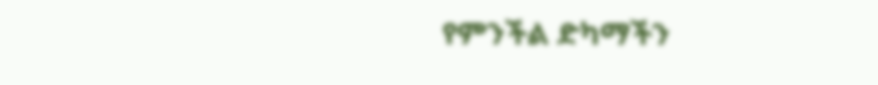የምንችል ድካማችን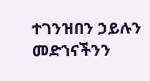ተገንዝበን ኃይሉን መድኀናችንን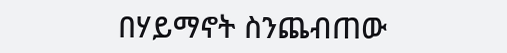በሃይማኖት ስንጨብጠው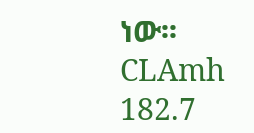ነው፡፡ CLAmh 182.7